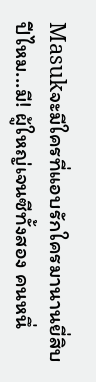Masukจะมีใครที่แอบรักใครมานานยี่สิบปีไหม...มี! ผู้ใหญ่เจนซีทั้งสอง คนหนึ่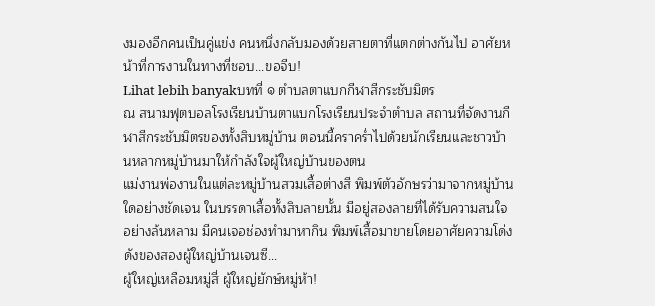งมองอีกคนเป็นคู่แข่ง คนหนึ่งกลับมองด้วยสายตาที่แตกต่างกันไป อาศัยหน้าที่การงานในทางที่ชอบ...ขอจีบ!
Lihat lebih banyakบทที่ ๑ ตำบลตาแบกกีฬาสีกระชับมิตร
ณ สนามฟุตบอลโรงเรียนบ้านตาแบกโรงเรียนประจำตำบล สถานที่จัดงานกีฬาสีกระชับมิตรของทั้งสิบหมู่บ้าน ตอนนี้คราคร่ำไปด้วยนักเรียนและชาวบ้านหลากหมู่บ้านมาให้กำลังใจผู้ใหญ่บ้านของตน
แม่งานพ่องานในแต่ละหมู่บ้านสวมเสื้อต่างสี พิมพ์ตัวอักษรว่ามาจากหมู่บ้านใดอย่างชัดเจน ในบรรดาเสื้อทั้งสิบลายนั้น มีอยู่สองลายที่ได้รับความสนใจอย่างล้นหลาม มีคนเจอช่องทำมาหากิน พิมพ์เสื้อมาขายโดยอาศัยความโด่งดังของสองผู้ใหญ่บ้านเจนซี...
ผู้ใหญ่เหลือมหมู่สี่ ผู้ใหญ่ยักษ์หมู่ห้า!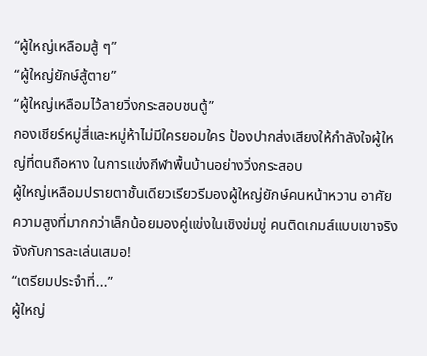“ผู้ใหญ่เหลือมสู้ ๆ”
“ผู้ใหญ่ยักษ์สู้ตาย”
“ผู้ใหญ่เหลือมไว้ลายวิ่งกระสอบชนตู้”
กองเชียร์หมู่สี่และหมู่ห้าไม่มีใครยอมใคร ป้องปากส่งเสียงให้กำลังใจผู้ใหญ่ที่ตนถือหาง ในการแข่งกีฬาพื้นบ้านอย่างวิ่งกระสอบ
ผู้ใหญ่เหลือมปรายตาชั้นเดียวเรียวรีมองผู้ใหญ่ยักษ์คนหน้าหวาน อาศัยความสูงที่มากกว่าเล็กน้อยมองคู่แข่งในเชิงข่มขู่ คนติดเกมส์แบบเขาจริงจังกับการละเล่นเสมอ!
“เตรียมประจำที่...”
ผู้ใหญ่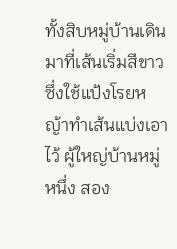ทั้งสิบหมู่บ้านเดินมาที่เส้นเริ่มสีขาวซึ่งใช้แป้งโรยหญ้าทำเส้นแบ่งเอาไว้ ผู้ใหญ่บ้านหมู่หนึ่ง สอง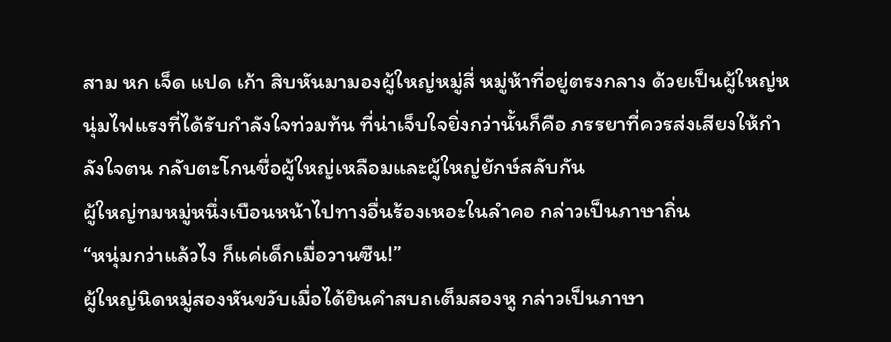สาม หก เจ็ด แปด เก้า สิบหันมามองผู้ใหญ่หมู่สี่ หมู่ห้าที่อยู่ตรงกลาง ด้วยเป็นผู้ใหญ่หนุ่มไฟแรงที่ได้รับกำลังใจท่วมท้น ที่น่าเจ็บใจยิ่งกว่านั้นก็คือ ภรรยาที่ควรส่งเสียงให้กำลังใจตน กลับตะโกนชื่อผู้ใหญ่เหลือมและผู้ใหญ่ยักษ์สลับกัน
ผู้ใหญ่ทมหมู่หนึ่งเบือนหน้าไปทางอื่นร้องเหอะในลำคอ กล่าวเป็นภาษาถิ่น
“หนุ่มกว่าแล้วไง ก็แค่เด็กเมื่อวานซืน!”
ผู้ใหญ่นิดหมู่สองหันขวับเมื่อได้ยินคำสบถเต็มสองหู กล่าวเป็นภาษา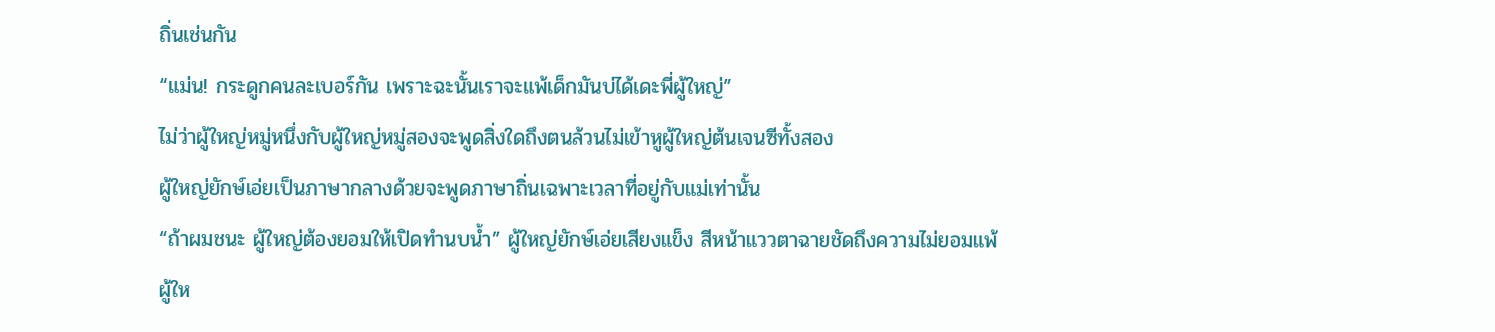ถิ่นเช่นกัน
“แม่น! กระดูกคนละเบอร์กัน เพราะฉะนั้นเราจะแพ้เด็กมันบ่ได้เดะพี่ผู้ใหญ่”
ไม่ว่าผู้ใหญ่หมู่หนึ่งกับผู้ใหญ่หมู่สองจะพูดสิ่งใดถึงตนล้วนไม่เข้าหูผู้ใหญ่ต้นเจนซีทั้งสอง
ผู้ใหญ่ยักษ์เอ่ยเป็นภาษากลางด้วยจะพูดภาษาถิ่นเฉพาะเวลาที่อยู่กับแม่เท่านั้น
“ถ้าผมชนะ ผู้ใหญ่ต้องยอมให้เปิดทำนบน้ำ” ผู้ใหญ่ยักษ์เอ่ยเสียงแข็ง สีหน้าแววตาฉายชัดถึงความไม่ยอมแพ้
ผู้ให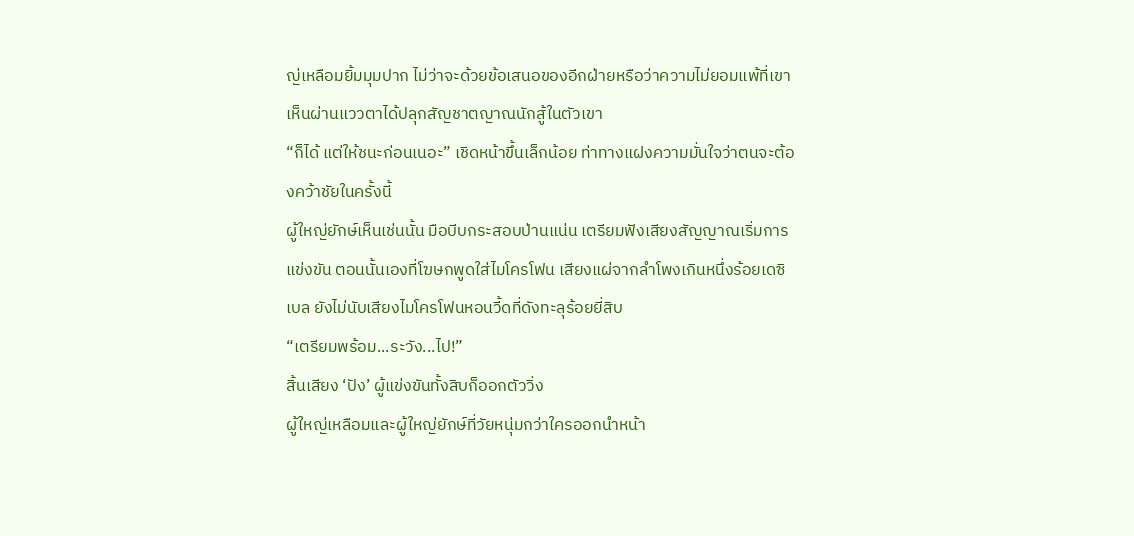ญ่เหลือมยิ้มมุมปาก ไม่ว่าจะด้วยข้อเสนอของอีกฝ่ายหรือว่าความไม่ยอมแพ้ที่เขาเห็นผ่านแววตาได้ปลุกสัญชาตญาณนักสู้ในตัวเขา
“ก็ได้ แต่ให้ชนะก่อนเนอะ” เชิดหน้าขึ้นเล็กน้อย ท่าทางแฝงความมั่นใจว่าตนจะต้องคว้าชัยในครั้งนี้
ผู้ใหญ่ยักษ์เห็นเช่นนั้น มือบีบกระสอบป่านแน่น เตรียมฟังเสียงสัญญาณเริ่มการแข่งขัน ตอนนั้นเองที่โฆษกพูดใส่ไมโครโฟน เสียงแผ่จากลำโพงเกินหนึ่งร้อยเดซิเบล ยังไม่นับเสียงไมโครโฟนหอนวี้ดที่ดังทะลุร้อยยี่สิบ
“เตรียมพร้อม...ระวัง...ไป!”
สิ้นเสียง ‘ปัง’ ผู้แข่งขันทั้งสิบก็ออกตัววิ่ง
ผู้ใหญ่เหลือมและผู้ใหญ่ยักษ์ที่วัยหนุ่มกว่าใครออกนำหน้า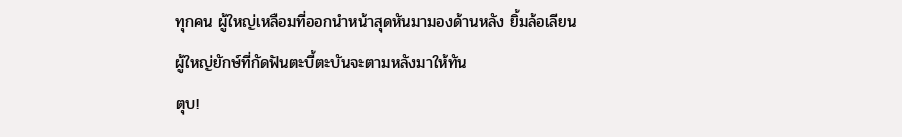ทุกคน ผู้ใหญ่เหลือมที่ออกนำหน้าสุดหันมามองด้านหลัง ยิ้มล้อเลียนผู้ใหญ่ยักษ์ที่กัดฟันตะบี้ตะบันจะตามหลังมาให้ทัน
ตุบ!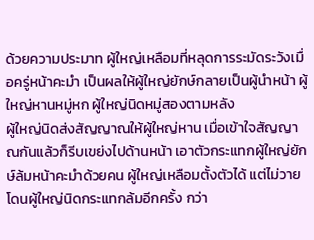ด้วยความประมาท ผู้ใหญ่เหลือมที่หลุดการระมัดระวังเมื่อครู่หน้าคะมำ เป็นผลให้ผู้ใหญ่ยักษ์กลายเป็นผู้นำหน้า ผู้ใหญ่หานหมู่หก ผู้ใหญ่นิดหมู่สองตามหลัง
ผู้ใหญ่นิดส่งสัญญาณให้ผู้ใหญ่หาน เมื่อเข้าใจสัญญาณกันแล้วก็รีบเขย่งไปด้านหน้า เอาตัวกระแทกผู้ใหญ่ยักษ์ล้มหน้าคะมำด้วยคน ผู้ใหญ่เหลือมตั้งตัวได้ แต่ไม่วายโดนผู้ใหญ่นิดกระแทกล้มอีกครั้ง กว่า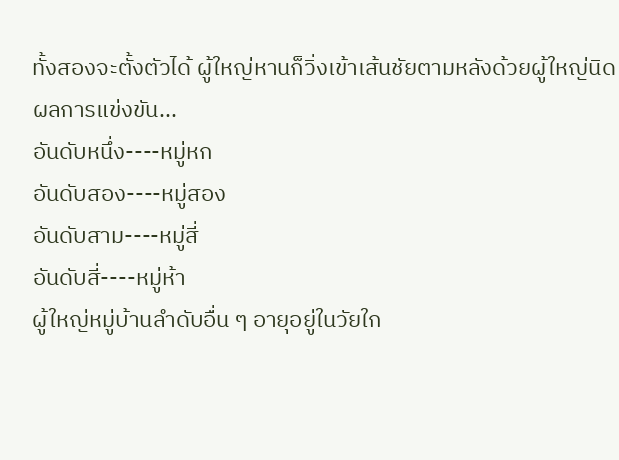ทั้งสองจะตั้งตัวได้ ผู้ใหญ่หานก็วิ่งเข้าเส้นชัยตามหลังด้วยผู้ใหญ่นิด
ผลการแข่งขัน...
อันดับหนึ่ง----หมู่หก
อันดับสอง----หมู่สอง
อันดับสาม----หมู่สี่
อันดับสี่----หมู่ห้า
ผู้ใหญ่หมู่บ้านลำดับอื่น ๆ อายุอยู่ในวัยใก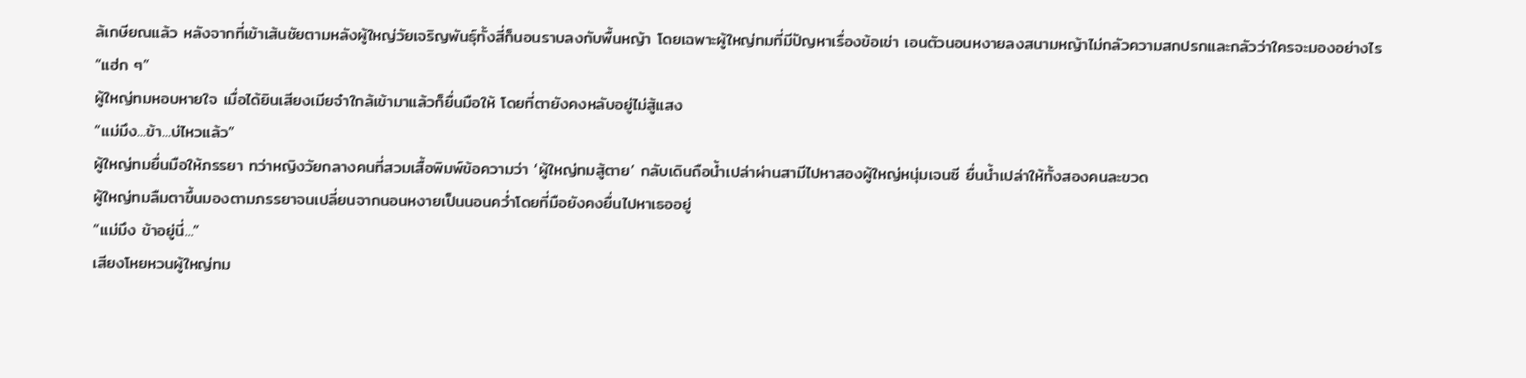ล้เกษียณแล้ว หลังจากที่เข้าเส้นชัยตามหลังผู้ใหญ่วัยเจริญพันธุ์ทั้งสี่ก็นอนราบลงกับพื้นหญ้า โดยเฉพาะผู้ใหญ่ทมที่มีปัญหาเรื่องข้อเข่า เอนตัวนอนหงายลงสนามหญ้าไม่กลัวความสกปรกและกลัวว่าใครจะมองอย่างไร
“แฮ่ก ๆ”
ผู้ใหญ่ทมหอบหายใจ เมื่อได้ยินเสียงเมียจ๋าใกล้เข้ามาแล้วก็ยื่นมือให้ โดยที่ตายังคงหลับอยู่ไม่สู้แสง
“แม่มึง...ข้า...บ่ไหวแล้ว”
ผู้ใหญ่ทมยื่นมือให้ภรรยา ทว่าหญิงวัยกลางคนที่สวมเสื้อพิมพ์ข้อความว่า ‘ผู้ใหญ่ทมสู้ตาย’ กลับเดินถือน้ำเปล่าผ่านสามีไปหาสองผู้ใหญ่หนุ่มเจนซี ยื่นน้ำเปล่าให้ทั้งสองคนละขวด
ผู้ใหญ่ทมลืมตาขึ้นมองตามภรรยาจนเปลี่ยนจากนอนหงายเป็นนอนคว่ำโดยที่มือยังคงยื่นไปหาเธออยู่
“แม่มึง ข้าอยู่นี่...”
เสียงโหยหวนผู้ใหญ่ทม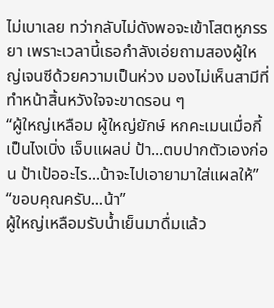ไม่เบาเลย ทว่ากลับไม่ดังพอจะเข้าโสตหูภรรยา เพราะเวลานี้เธอกำลังเอ่ยถามสองผู้ใหญ่เจนซีด้วยความเป็นห่วง มองไม่เห็นสามีที่ทำหน้าสิ้นหวังใจจะขาดรอน ๆ
“ผู้ใหญ่เหลือม ผู้ใหญ่ยักษ์ หกคะเมนเมื่อกี้เป็นไงเบิ่ง เจ็บแผลบ่ ป้า...ตบปากตัวเองก่อน ป้าเป้ออะไร...น้าจะไปเอายามาใส่แผลให้”
“ขอบคุณครับ...น้า”
ผู้ใหญ่เหลือมรับน้ำเย็นมาดื่มแล้ว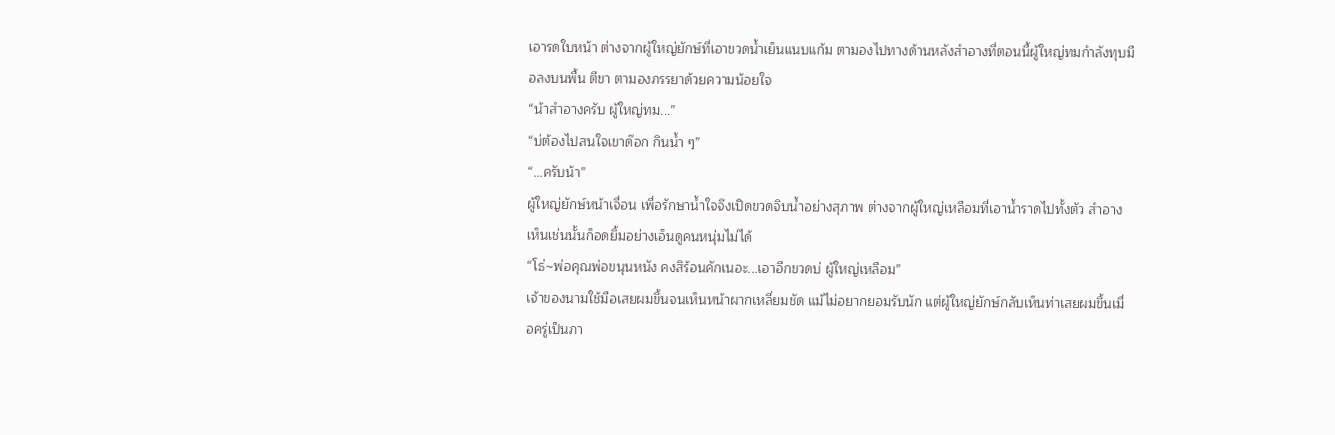เอารดใบหน้า ต่างจากผู้ใหญ่ยักษ์ที่เอาขวดน้ำเย็นแนบแก้ม ตามองไปทางด้านหลังสำอางที่ตอนนี้ผู้ใหญ่ทมกำลังทุบมือลงบนพื้น ตีขา ตามองภรรยาด้วยความน้อยใจ
“น้าสำอางครับ ผู้ใหญ่ทม...”
“บ่ต้องไปสนใจเขาด๊อก กินน้ำ ๆ”
“...ครับน้า”
ผู้ใหญ่ยักษ์หน้าเจื่อน เพื่อรักษาน้ำใจจึงเปิดขวดจิบน้ำอย่างสุภาพ ต่างจากผู้ใหญ่เหลือมที่เอาน้ำราดไปทั้งตัว สำอางเห็นเช่นนั้นก็อดยิ้มอย่างเอ็นดูคนหนุ่มไม่ได้
“โธ่~พ่อคุณพ่อขนุนหนัง คงสิร้อนคักเนอะ...เอาอีกขวดบ่ ผู้ใหญ่เหลือม”
เจ้าของนามใช้มือเสยผมขึ้นจนเห็นหน้าผากเหลี่ยมชัด แม้ไม่อยากยอมรับนัก แต่ผู้ใหญ่ยักษ์กลับเห็นท่าเสยผมขึ้นเมื่อครู่เป็นภา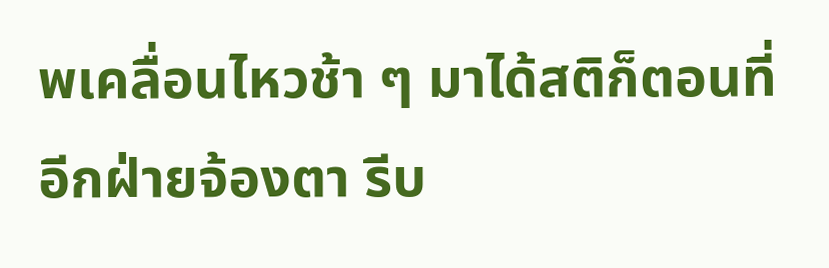พเคลื่อนไหวช้า ๆ มาได้สติก็ตอนที่อีกฝ่ายจ้องตา รีบ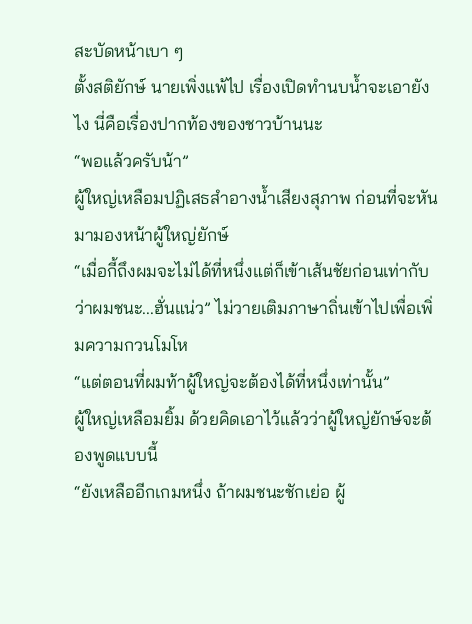สะบัดหน้าเบา ๆ
ตั้งสติยักษ์ นายเพิ่งแพ้ไป เรื่องเปิดทำนบน้ำจะเอายังไง นี่คือเรื่องปากท้องของชาวบ้านนะ
“พอแล้วครับน้า”
ผู้ใหญ่เหลือมปฏิเสธสำอางน้ำเสียงสุภาพ ก่อนที่จะหันมามองหน้าผู้ใหญ่ยักษ์
“เมื่อกี้ถึงผมจะไม่ได้ที่หนึ่งแต่ก็เข้าเส้นชัยก่อนเท่ากับว่าผมชนะ...ฮั่นแน่ว” ไม่วายเติมภาษาถิ่นเข้าไปเพื่อเพิ่มความกวนโมโห
“แต่ตอนที่ผมท้าผู้ใหญ่จะต้องได้ที่หนึ่งเท่านั้น”
ผู้ใหญ่เหลือมยิ้ม ด้วยคิดเอาไว้แล้วว่าผู้ใหญ่ยักษ์จะต้องพูดแบบนี้
“ยังเหลืออีกเกมหนึ่ง ถ้าผมชนะชักเย่อ ผู้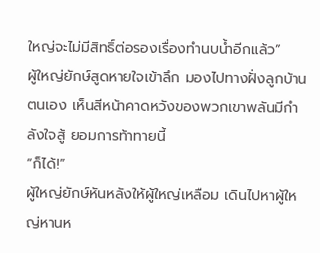ใหญ่จะไม่มีสิทธิ์ต่อรองเรื่องทำนบน้ำอีกแล้ว”
ผู้ใหญ่ยักษ์สูดหายใจเข้าลึก มองไปทางฝั่งลูกบ้านตนเอง เห็นสีหน้าคาดหวังของพวกเขาพลันมีกำลังใจสู้ ยอมการท้าทายนี้
“ก็ได้!”
ผู้ใหญ่ยักษ์หันหลังให้ผู้ใหญ่เหลือม เดินไปหาผู้ใหญ่หานห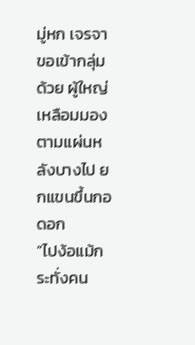มู่หก เจรจาขอเข้ากลุ่มด้วย ผู้ใหญ่เหลือมมองตามแผ่นหลังบางไป ยกแขนขึ้นกอดอก
“ไปง้อแม้กระทั่งคน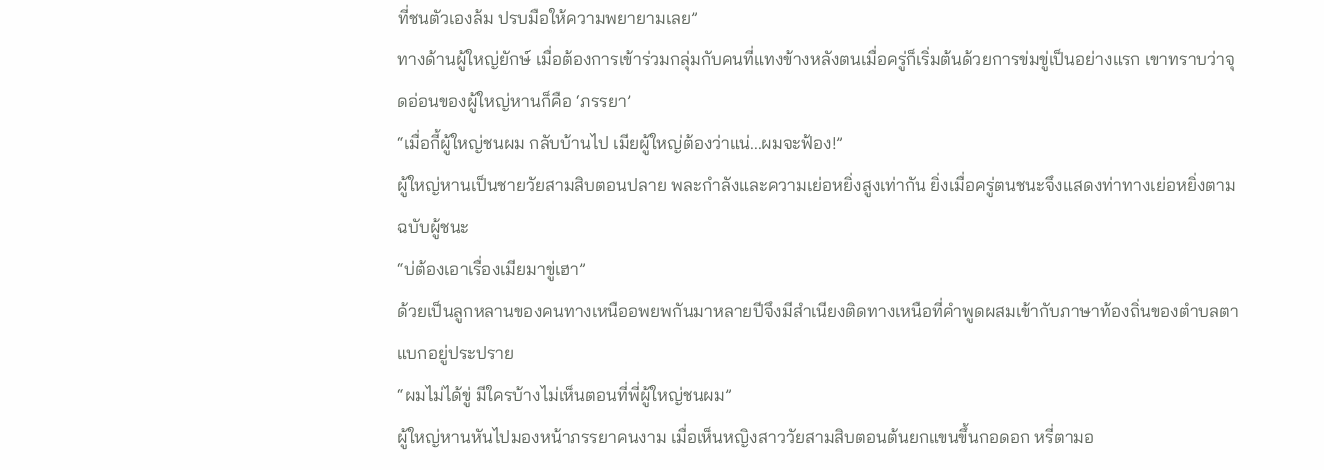ที่ชนตัวเองล้ม ปรบมือให้ความพยายามเลย”
ทางด้านผู้ใหญ่ยักษ์ เมื่อต้องการเข้าร่วมกลุ่มกับคนที่แทงข้างหลังตนเมื่อครู่ก็เริ่มต้นด้วยการข่มขู่เป็นอย่างแรก เขาทราบว่าจุดอ่อนของผู้ใหญ่หานก็คือ ‘ภรรยา’
“เมื่อกี้ผู้ใหญ่ชนผม กลับบ้านไป เมียผู้ใหญ่ต้องว่าแน่...ผมจะฟ้อง!”
ผู้ใหญ่หานเป็นชายวัยสามสิบตอนปลาย พละกำลังและความเย่อหยิ่งสูงเท่ากัน ยิ่งเมื่อครู่ตนชนะจึงแสดงท่าทางเย่อหยิ่งตามฉบับผู้ชนะ
“บ่ต้องเอาเรื่องเมียมาขู่เฮา”
ด้วยเป็นลูกหลานของคนทางเหนืออพยพกันมาหลายปีจึงมีสำเนียงติดทางเหนือที่คำพูดผสมเข้ากับภาษาท้องถิ่นของตำบลตาแบกอยู่ประปราย
“ผมไม่ได้ขู่ มีใครบ้างไม่เห็นตอนที่พี่ผู้ใหญ่ชนผม”
ผู้ใหญ่หานหันไปมองหน้าภรรยาคนงาม เมื่อเห็นหญิงสาววัยสามสิบตอนต้นยกแขนขึ้นกอดอก หรี่ตามอ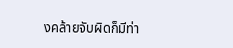งคล้ายจับผิดก็มีท่า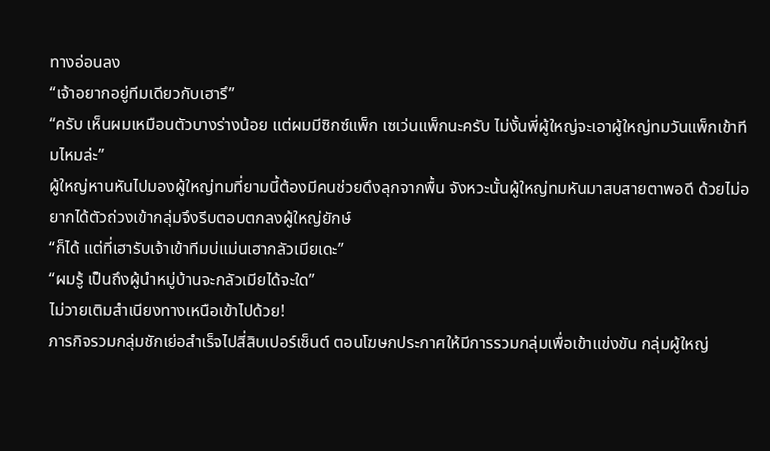ทางอ่อนลง
“เจ้าอยากอยู่ทีมเดียวกับเฮารึ”
“ครับ เห็นผมเหมือนตัวบางร่างน้อย แต่ผมมีซิกซ์แพ็ก เซเว่นแพ็กนะครับ ไม่งั้นพี่ผู้ใหญ่จะเอาผู้ใหญ่ทมวันแพ็กเข้าทีมไหมล่ะ”
ผู้ใหญ่หานหันไปมองผู้ใหญ่ทมที่ยามนี้ต้องมีคนช่วยดึงลุกจากพื้น จังหวะนั้นผู้ใหญ่ทมหันมาสบสายตาพอดี ด้วยไม่อยากได้ตัวถ่วงเข้ากลุ่มจึงรีบตอบตกลงผู้ใหญ่ยักษ์
“ก็ได้ แต่ที่เฮารับเจ้าเข้าทีมบ่แม่นเฮากลัวเมียเดะ”
“ผมรู้ เป็นถึงผู้นำหมู่บ้านจะกลัวเมียได้จะใด”
ไม่วายเติมสำเนียงทางเหนือเข้าไปด้วย!
ภารกิจรวมกลุ่มชักเย่อสำเร็จไปสี่สิบเปอร์เซ็นต์ ตอนโฆษกประกาศให้มีการรวมกลุ่มเพื่อเข้าแข่งขัน กลุ่มผู้ใหญ่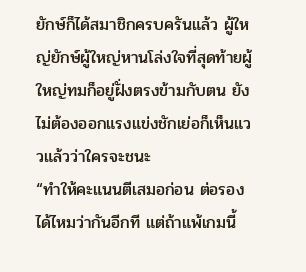ยักษ์ก็ได้สมาชิกครบครันแล้ว ผู้ใหญ่ยักษ์ผู้ใหญ่หานโล่งใจที่สุดท้ายผู้ใหญ่ทมก็อยู่ฝั่งตรงข้ามกับตน ยังไม่ต้องออกแรงแข่งชักเย่อก็เห็นแววแล้วว่าใครจะชนะ
“ทำให้คะแนนตีเสมอก่อน ต่อรองได้ไหมว่ากันอีกที แต่ถ้าแพ้เกมนี้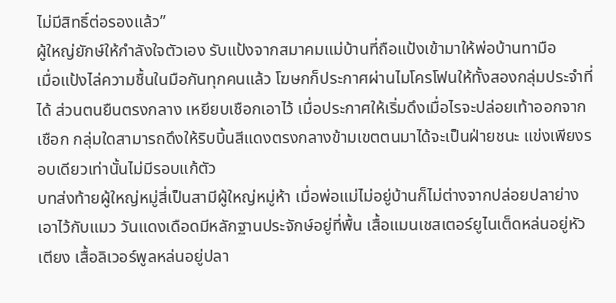ไม่มีสิทธิ์ต่อรองแล้ว”
ผู้ใหญ่ยักษ์ให้กำลังใจตัวเอง รับแป้งจากสมาคมแม่บ้านที่ถือแป้งเข้ามาให้พ่อบ้านทามือ
เมื่อแป้งไล่ความชื้นในมือกันทุกคนแล้ว โฆษกก็ประกาศผ่านไมโครโฟนให้ทั้งสองกลุ่มประจำที่ได้ ส่วนตนยืนตรงกลาง เหยียบเชือกเอาไว้ เมื่อประกาศให้เริ่มดึงเมื่อไรจะปล่อยเท้าออกจากเชือก กลุ่มใดสามารถดึงให้ริบบิ้นสีแดงตรงกลางข้ามเขตตนมาได้จะเป็นฝ่ายชนะ แข่งเพียงรอบเดียวเท่านั้นไม่มีรอบแก้ตัว
บทส่งท้ายผู้ใหญ่หมู่สี่เป็นสามีผู้ใหญ่หมู่ห้า เมื่อพ่อแม่ไม่อยู่บ้านก็ไม่ต่างจากปล่อยปลาย่างเอาไว้กับแมว วันแดงเดือดมีหลักฐานประจักษ์อยู่ที่พื้น เสื้อแมนเชสเตอร์ยูไนเต็ดหล่นอยู่หัวเตียง เสื้อลิเวอร์พูลหล่นอยู่ปลา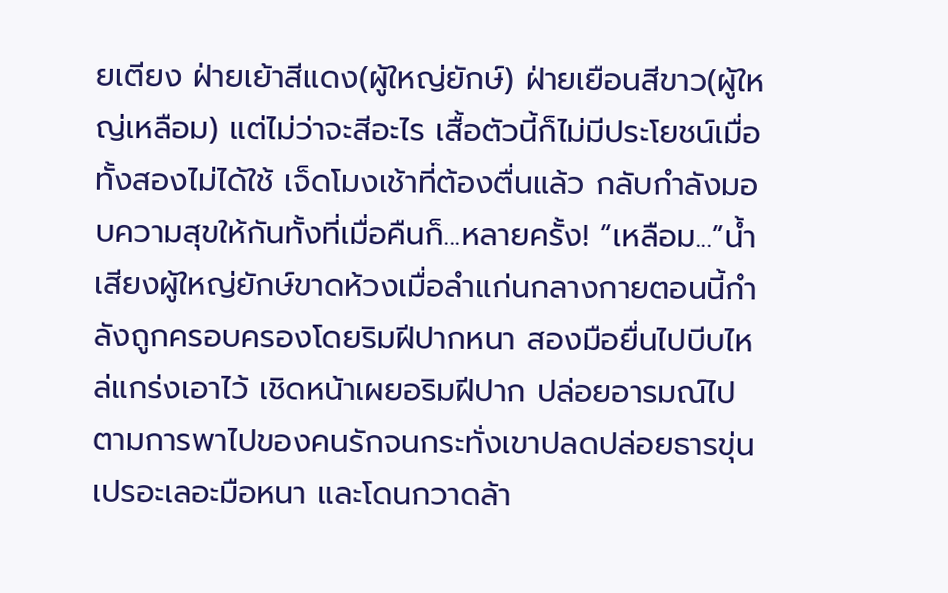ยเตียง ฝ่ายเย้าสีแดง(ผู้ใหญ่ยักษ์) ฝ่ายเยือนสีขาว(ผู้ใหญ่เหลือม) แต่ไม่ว่าจะสีอะไร เสื้อตัวนี้ก็ไม่มีประโยชน์เมื่อทั้งสองไม่ได้ใช้ เจ็ดโมงเช้าที่ต้องตื่นแล้ว กลับกำลังมอบความสุขให้กันทั้งที่เมื่อคืนก็...หลายครั้ง! “เหลือม...”น้ำเสียงผู้ใหญ่ยักษ์ขาดห้วงเมื่อลำแก่นกลางกายตอนนี้กำลังถูกครอบครองโดยริมฝีปากหนา สองมือยื่นไปบีบไหล่แกร่งเอาไว้ เชิดหน้าเผยอริมฝีปาก ปล่อยอารมณ์ไปตามการพาไปของคนรักจนกระทั่งเขาปลดปล่อยธารขุ่นเปรอะเลอะมือหนา และโดนกวาดล้า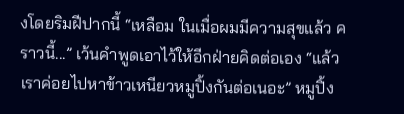งโดยริมฝีปากนี้ “เหลือม ในเมื่อผมมีความสุขแล้ว คราวนี้...” เว้นคำพูดเอาไว้ให้อีกฝ่ายคิดต่อเอง “แล้วเราค่อยไปหาข้าวเหนียวหมูปิ้งกันต่อเนอะ” หมูปิ้ง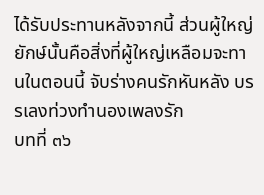ได้รับประทานหลังจากนี้ ส่วนผู้ใหญ่ยักษ์นั้นคือสิ่งที่ผู้ใหญ่เหลือมจะทานในตอนนี้ จับร่างคนรักหันหลัง บรรเลงท่วงทำนองเพลงรัก
บทที่ ๓๖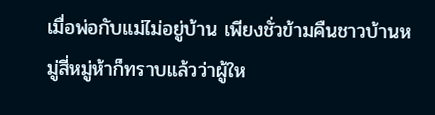เมื่อพ่อกับแม่ไม่อยู่บ้าน เพียงชั่วข้ามคืนชาวบ้านหมู่สี่หมู่ห้าก็ทราบแล้วว่าผู้ให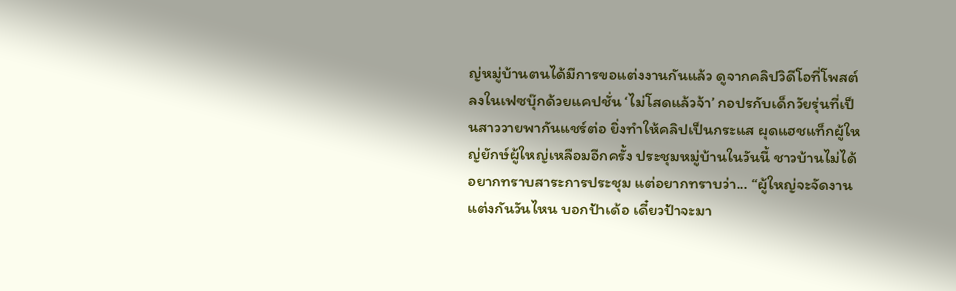ญ่หมู่บ้านตนได้มีการขอแต่งงานกันแล้ว ดูจากคลิปวิดีโอที่โพสต์ลงในเฟซบุ๊กด้วยแคปชั่น ‘ไม่โสดแล้วจ้า’ กอปรกับเด็กวัยรุ่นที่เป็นสาววายพากันแชร์ต่อ ยิ่งทำให้คลิปเป็นกระแส ผุดแฮชแท็กผู้ใหญ่ยักษ์ผู้ใหญ่เหลือมอีกครั้ง ประชุมหมู่บ้านในวันนี้ ชาวบ้านไม่ได้อยากทราบสาระการประชุม แต่อยากทราบว่า... “ผู้ใหญ่จะจัดงานแต่งกันวันไหน บอกป้าเด้อ เดี๋ยวป้าจะมา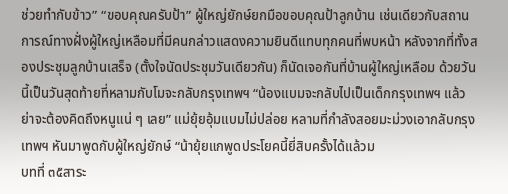ช่วยทำกับข้าว” “ขอบคุณครับป้า” ผู้ใหญ่ยักษ์ยกมือขอบคุณป้าลูกบ้าน เช่นเดียวกับสถานการณ์ทางฝั่งผู้ใหญ่เหลือมที่มีคนกล่าวแสดงความยินดีแทบทุกคนที่พบหน้า หลังจากที่ทั้งสองประชุมลูกบ้านเสร็จ (ตั้งใจนัดประชุมวันเดียวกัน) ก็นัดเจอกันที่บ้านผู้ใหญ่เหลือม ด้วยวันนี้เป็นวันสุดท้ายที่หลามกับโมจะกลับกรุงเทพฯ “น้องแบมจะกลับไปเป็นเด็กกรุงเทพฯ แล้ว ย่าจะต้องคิดถึงหนูแน่ ๆ เลย” แม่ยุ้ยอุ้มแบมไม่ปล่อย หลามที่กำลังสอยมะม่วงเอากลับกรุงเทพฯ หันมาพูดกับผู้ใหญ่ยักษ์ “น้ายุ้ยแกพูดประโยคนี้ยี่สิบครั้งได้แล้วม
บทที่ ๓๕สาระ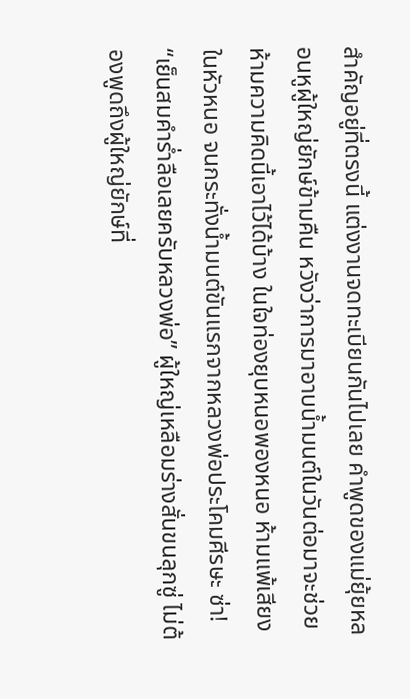สำคัญอยู่ที่ตรงนี้ แต่งงานจดทะเบียนกันไปเลย คำพูดของแม่ยุ้ยหลอนหูผู้ใหญ่ยักษ์ข้ามคืน หวังว่าการมาอาบน้ำมนต์ในวันต่อมาจะช่วยห้ามความคิดนี้เอาไว้ได้บ้าง ในใจท่องยุบหนอพองหนอ ห้ามแพ้เสียงในหัวหนอ จนกระทั่งน้ำมนต์ขันแรกจากหลวงพ่อประโคมศีรษะ ซ่า! “เย็นสมคำร่ำลือเลยครับหลวงพ่อ” ผู้ใหญ่เหลือมร่างสั่นขนลุกซู่ ไม่ต้องพูดถึงผู้ใหญ่ยักษ์ที่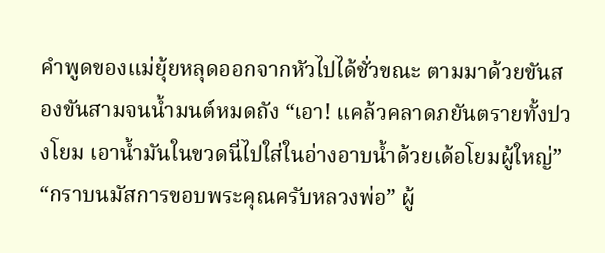คำพูดของแม่ยุ้ยหลุดออกจากหัวไปได้ชั่วขณะ ตามมาด้วยขันสองขันสามจนน้ำมนต์หมดถัง “เอา! แคล้วคลาดภยันตรายทั้งปวงโยม เอาน้ำมันในขวดนี่ไปใส่ในอ่างอาบน้ำด้วยเด้อโยมผู้ใหญ่” “กราบนมัสการขอบพระคุณครับหลวงพ่อ” ผู้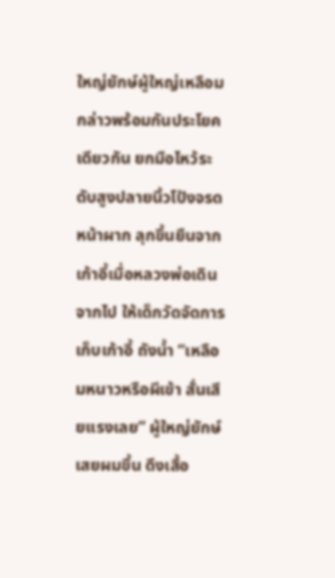ใหญ่ยักษ์ผู้ใหญ่เหลือมกล่าวพร้อมกันประโยคเดียวกัน ยกมือไหว้ระดับสูงปลายนิ้วโป้งจรดหน้าผาก ลุกขึ้นยืนจากเก้าอี้เมื่อหลวงพ่อเดินจากไป ให้เด็กวัดจัดการเก็บเก้าอี้ ถังน้ำ “เหลือมหนาวหรือผีเข้า สั่นเสียแรงเลย” ผู้ใหญ่ยักษ์เสยผมขึ้น ดึงเสื้อ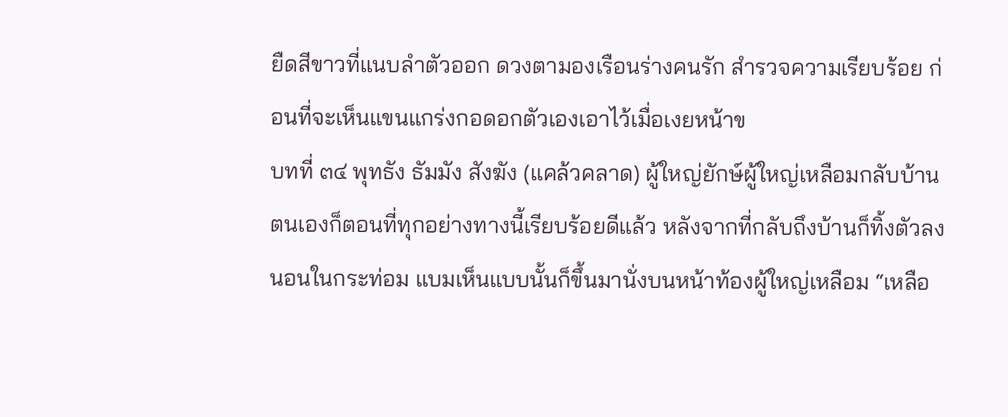ยืดสีขาวที่แนบลำตัวออก ดวงตามองเรือนร่างคนรัก สำรวจความเรียบร้อย ก่อนที่จะเห็นแขนแกร่งกอดอกตัวเองเอาไว้เมื่อเงยหน้าข
บทที่ ๓๔ พุทธัง ธัมมัง สังฆัง (แคล้วคลาด) ผู้ใหญ่ยักษ์ผู้ใหญ่เหลือมกลับบ้านตนเองก็ตอนที่ทุกอย่างทางนี้เรียบร้อยดีแล้ว หลังจากที่กลับถึงบ้านก็ทิ้งตัวลงนอนในกระท่อม แบมเห็นแบบนั้นก็ขึ้นมานั่งบนหน้าท้องผู้ใหญ่เหลือม “เหลือ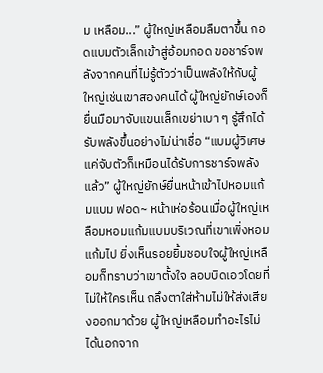ม เหลือม...” ผู้ใหญ่เหลือมลืมตาขึ้น กอดแบมตัวเล็กเข้าสู่อ้อมกอด ขอชาร์จพลังจากคนที่ไม่รู้ตัวว่าเป็นพลังให้กับผู้ใหญ่เช่นเขาสองคนได้ ผู้ใหญ่ยักษ์เองก็ยื่นมือมาจับแขนเล็กเขย่าเบา ๆ รู้สึกได้รับพลังขึ้นอย่างไม่น่าเชื่อ “แบมผู้วิเศษ แค่จับตัวก็เหมือนได้รับการชาร์จพลังแล้ว” ผู้ใหญ่ยักษ์ยื่นหน้าเข้าไปหอมแก้มแบม ฟอด~ หน้าเห่อร้อนเมื่อผู้ใหญ่เหลือมหอมแก้มแบมบริเวณที่เขาเพิ่งหอมแก้มไป ยิ่งเห็นรอยยิ้มชอบใจผู้ใหญ่เหลือมก็ทราบว่าเขาตั้งใจ ลอบบิดเอวโดยที่ไม่ให้ใครเห็น ถลึงตาใส่ห้ามไม่ให้ส่งเสียงออกมาด้วย ผู้ใหญ่เหลือมทำอะไรไม่ได้นอกจาก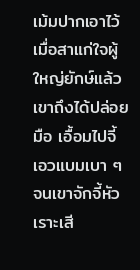เม้มปากเอาไว้ เมื่อสาแก่ใจผู้ใหญ่ยักษ์แล้วเขาถึงได้ปล่อยมือ เอื้อมไปจี้เอวแบมเบา ๆ จนเขาจักจี้หัวเราะเสี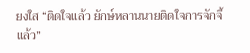ยงใส “ติดใจแล้ว ยักษ์หลานนายติดใจการจักจี้แล้ว”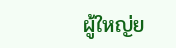ผู้ใหญ่ย